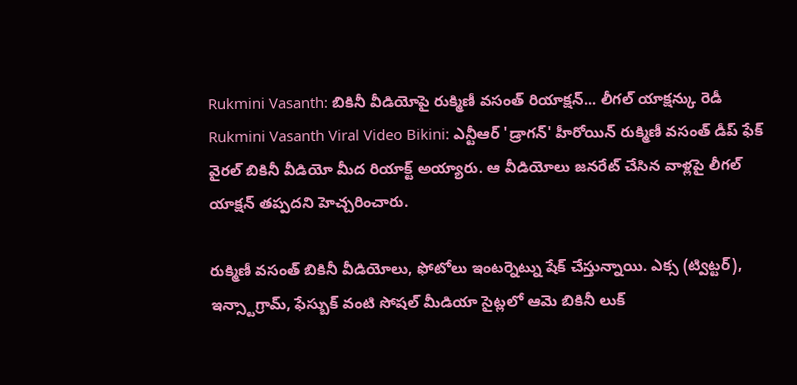Rukmini Vasanth: బికినీ వీడియోపై రుక్మిణీ వసంత్ రియాక్షన్... లీగల్ యాక్షన్కు రెడీ
Rukmini Vasanth Viral Video Bikini: ఎన్టీఆర్ 'డ్రాగన్' హీరోయిన్ రుక్మిణీ వసంత్ డీప్ ఫేక్ వైరల్ బికినీ వీడియో మీద రియాక్ట్ అయ్యారు. ఆ వీడియోలు జనరేట్ చేసిన వాళ్లపై లీగల్ యాక్షన్ తప్పదని హెచ్చరించారు.

రుక్మిణీ వసంత్ బికినీ వీడియోలు, ఫోటోలు ఇంటర్నెట్ను షేక్ చేస్తున్నాయి. ఎక్స (ట్విట్టర్), ఇన్స్టాగ్రామ్, ఫేస్బుక్ వంటి సోషల్ మీడియా సైట్లలో ఆమె బికినీ లుక్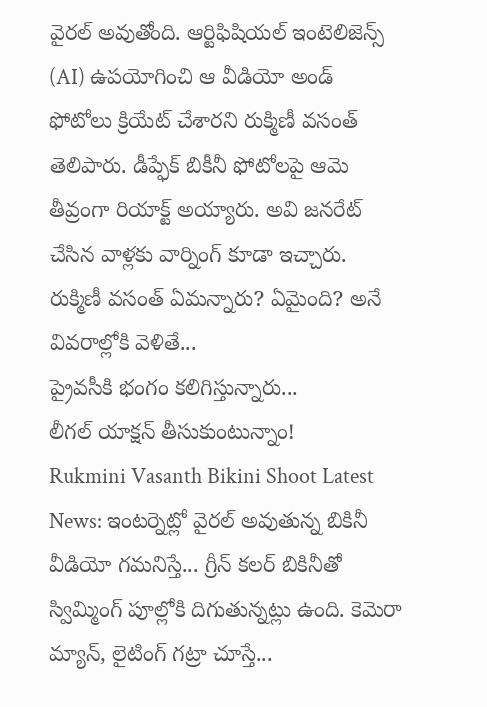వైరల్ అవుతోంది. ఆర్టిఫిషియల్ ఇంటెలిజెన్స్ (AI) ఉపయోగించి ఆ వీడియో అండ్ ఫోటోలు క్రియేట్ చేశారని రుక్మిణీ వసంత్ తెలిపారు. డీప్ఫేక్ బికీనీ ఫోటోలపై ఆమె తీవ్రంగా రియాక్ట్ అయ్యారు. అవి జనరేట్ చేసిన వాళ్లకు వార్నింగ్ కూడా ఇచ్చారు. రుక్మిణీ వసంత్ ఏమన్నారు? ఏమైంది? అనే వివరాల్లోకి వెళితే...
ప్రైవసీకి భంగం కలిగిస్తున్నారు...
లీగల్ యాక్షన్ తీసుకుంటున్నాం!
Rukmini Vasanth Bikini Shoot Latest News: ఇంటర్నెట్లో వైరల్ అవుతున్న బికినీ వీడియో గమనిస్తే... గ్రీన్ కలర్ బికినీతో స్విమ్మింగ్ పూల్లోకి దిగుతున్నట్లు ఉంది. కెమెరా మ్యాన్, లైటింగ్ గట్రా చూస్తే...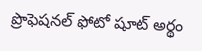ప్రొఫెషనల్ ఫోటో షూట్ అర్థం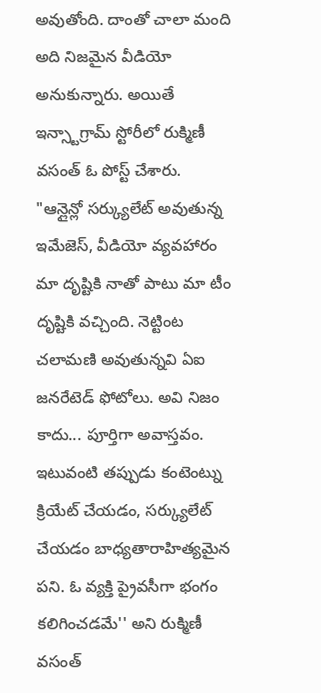అవుతోంది. దాంతో చాలా మంది అది నిజమైన వీడియో అనుకున్నారు. అయితే ఇన్స్టాగ్రామ్ స్టోరీలో రుక్మిణీ వసంత్ ఓ పోస్ట్ చేశారు.
"ఆన్లైన్లో సర్క్యులేట్ అవుతున్న ఇమేజెస్, వీడియో వ్యవహారం మా దృష్టికి నాతో పాటు మా టీం దృష్టికి వచ్చింది. నెట్టింట చలామణి అవుతున్నవి ఏఐ జనరేటెడ్ ఫోటోలు. అవి నిజం కాదు... పూర్తిగా అవాస్తవం. ఇటువంటి తప్పుడు కంటెంట్ను క్రియేట్ చేయడం, సర్క్యులేట్ చేయడం బాధ్యతారాహిత్యమైన పని. ఓ వ్యక్తి ప్రైవసీగా భంగం కలిగించడమే'' అని రుక్మిణీ వసంత్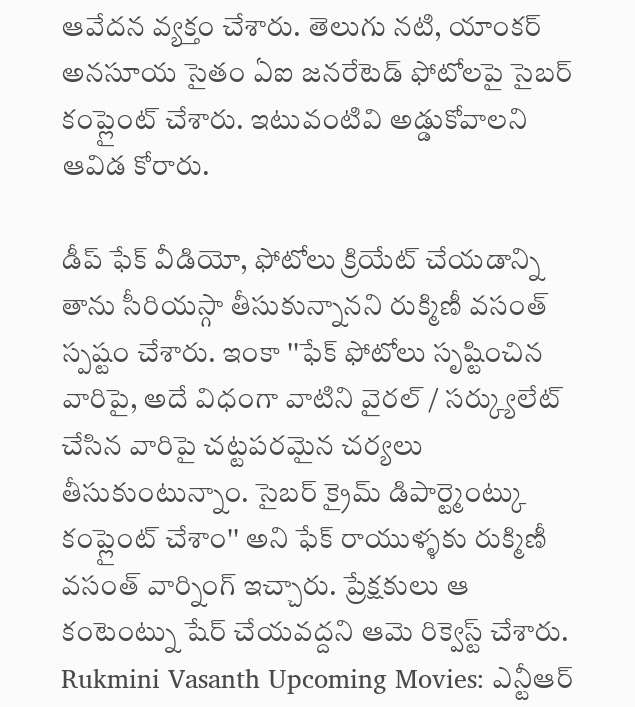ఆవేదన వ్యక్తం చేశారు. తెలుగు నటి, యాంకర్ అనసూయ సైతం ఏఐ జనరేటెడ్ ఫోటోలపై సైబర్ కంప్లైంట్ చేశారు. ఇటువంటివి అడ్డుకోవాలని ఆవిడ కోరారు.

డీప్ ఫేక్ వీడియో, ఫోటోలు క్రియేట్ చేయడాన్ని తాను సీరియస్గా తీసుకున్నానని రుక్మిణీ వసంత్ స్పష్టం చేశారు. ఇంకా ''ఫేక్ ఫోటోలు సృష్టించిన వారిపై, అదే విధంగా వాటిని వైరల్ / సర్క్యులేట్ చేసిన వారిపై చట్టపరమైన చర్యలు తీసుకుంటున్నాం. సైబర్ క్రైమ్ డిపార్ట్మెంట్కు కంప్లైంట్ చేశాం'' అని ఫేక్ రాయుళ్ళకు రుక్మిణీ వసంత్ వార్నింగ్ ఇచ్చారు. ప్రేక్షకులు ఆ కంటెంట్ను షేర్ చేయవద్దని ఆమె రిక్వెస్ట్ చేశారు.
Rukmini Vasanth Upcoming Movies: ఎన్టీఆర్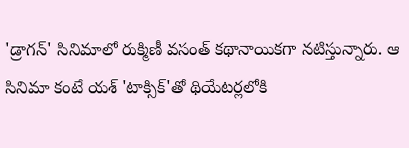'డ్రాగన్' సినిమాలో రుక్మిణీ వసంత్ కథానాయికగా నటిస్తున్నారు. ఆ సినిమా కంటే యశ్ 'టాక్సిక్'తో థియేటర్లలోకి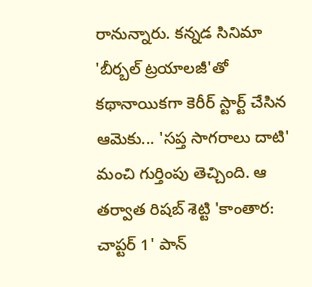రానున్నారు. కన్నడ సినిమా 'బీర్బల్ ట్రయాలజీ'తో కథానాయికగా కెరీర్ స్టార్ట్ చేసిన ఆమెకు... 'సప్త సాగరాలు దాటి' మంచి గుర్తింపు తెచ్చింది. ఆ తర్వాత రిషబ్ శెట్టి 'కాంతార: చాప్టర్ 1' పాన్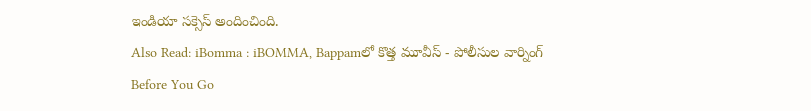ఇండియా సక్సెస్ అందించింది.
Also Read: iBomma : iBOMMA, Bappamలో కొత్త మూవీస్ - పోలీసుల వార్నింగ్
Before You Go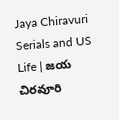Jaya Chiravuri Serials and US Life | జయ చిరవూరి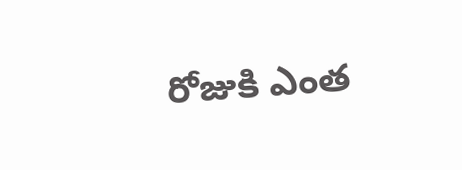రోజుకి ఎంత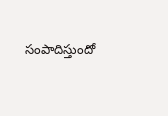సంపాదిస్తుందో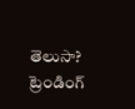తెలుసా?
ట్రెండింగ్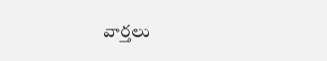వార్తలు